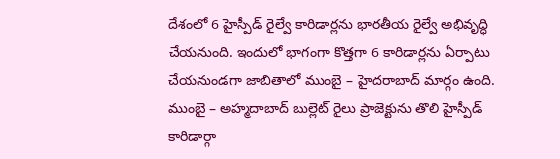దేశంలో 6 హైస్పీడ్ రైల్వే కారిడార్లను భారతీయ రైల్వే అభివృద్ధి చేయనుంది. ఇందులో భాగంగా కొత్తగా 6 కారిడార్లను ఏర్పాటు చేయనుండగా జాబితాలో ముంబై – హైదరాబాద్ మార్గం ఉంది.
ముంబై – అహ్మదాబాద్ బుల్లెట్ రైలు ప్రాజెక్టును తొలి హైస్పీడ్ కారిడార్గా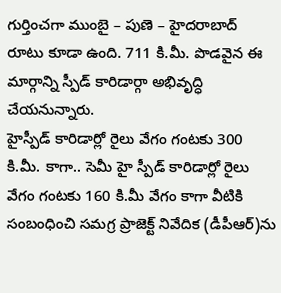గుర్తించగా ముంబై – పుణె – హైదరాబాద్ రూటు కూడా ఉంది. 711 కి.మీ. పొడవైన ఈ మార్గాన్ని స్పీడ్ కారిడార్గా అభివృద్ధి చేయనున్నారు.
హైస్పీడ్ కారిడార్లో రైలు వేగం గంటకు 300 కి.మీ. కాగా.. సెమీ హై స్పీడ్ కారిడార్లో రైలు వేగం గంటకు 160 కి.మీ వేగం కాగా వీటికి సంబంధించి సమగ్ర ప్రాజెక్ట్ నివేదిక (డీపీఆర్)ను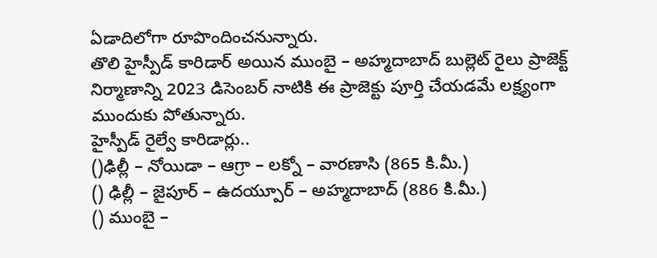ఏడాదిలోగా రూపొందించనున్నారు.
తొలి హైస్పీడ్ కారిడార్ అయిన ముంబై – అహ్మదాబాద్ బుల్లెట్ రైలు ప్రాజెక్ట్ నిర్మాణాన్ని 2023 డిసెంబర్ నాటికి ఈ ప్రాజెక్టు పూర్తి చేయడమే లక్ష్యంగా ముందుకు పోతున్నారు.
హైస్పీడ్ రైల్వే కారిడార్లు..
()ఢిల్లీ – నోయిడా – ఆగ్రా – లక్నో – వారణాసి (865 కి.మీ.)
() ఢిల్లీ – జైపూర్ – ఉదయ్పూర్ – అహ్మదాబాద్ (886 కి.మీ.)
() ముంబై –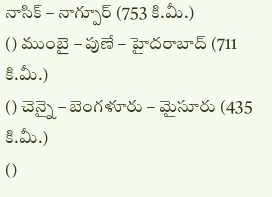నాసిక్ – నాగ్పూర్ (753 కి.మీ.)
() ముంబై – పుణే – హైదరాబాద్ (711 కి.మీ.)
() చెన్నై – బెంగళూరు – మైసూరు (435 కి.మీ.)
()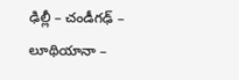ఢిల్లీ – చండీగఢ్ – లూథియానా –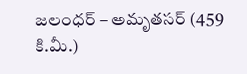జలంధర్ – అమృతసర్ (459 కి.మీ.)